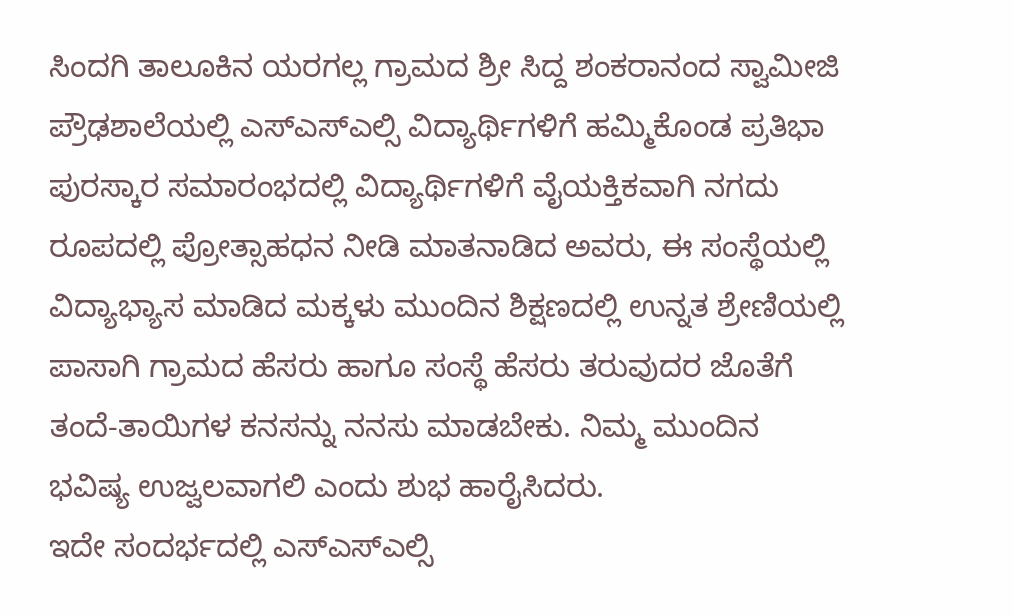ಸಿಂದಗಿ ತಾಲೂಕಿನ ಯರಗಲ್ಲ ಗ್ರಾಮದ ಶ್ರೀ ಸಿದ್ದ ಶಂಕರಾನಂದ ಸ್ವಾಮೀಜಿ ಪ್ರೌಢಶಾಲೆಯಲ್ಲಿ ಎಸ್ಎಸ್ಎಲ್ಸಿ ವಿದ್ಯಾರ್ಥಿಗಳಿಗೆ ಹಮ್ಮಿಕೊಂಡ ಪ್ರತಿಭಾ ಪುರಸ್ಕಾರ ಸಮಾರಂಭದಲ್ಲಿ ವಿದ್ಯಾರ್ಥಿಗಳಿಗೆ ವೈಯಕ್ತಿಕವಾಗಿ ನಗದು ರೂಪದಲ್ಲಿ ಪ್ರೋತ್ಸಾಹಧನ ನೀಡಿ ಮಾತನಾಡಿದ ಅವರು, ಈ ಸಂಸ್ಥೆಯಲ್ಲಿ ವಿದ್ಯಾಭ್ಯಾಸ ಮಾಡಿದ ಮಕ್ಕಳು ಮುಂದಿನ ಶಿಕ್ಷಣದಲ್ಲಿ ಉನ್ನತ ಶ್ರೇಣಿಯಲ್ಲಿ ಪಾಸಾಗಿ ಗ್ರಾಮದ ಹೆಸರು ಹಾಗೂ ಸಂಸ್ಥೆ ಹೆಸರು ತರುವುದರ ಜೊತೆಗೆ ತಂದೆ-ತಾಯಿಗಳ ಕನಸನ್ನು ನನಸು ಮಾಡಬೇಕು. ನಿಮ್ಮ ಮುಂದಿನ ಭವಿಷ್ಯ ಉಜ್ವಲವಾಗಲಿ ಎಂದು ಶುಭ ಹಾರೈಸಿದರು.
ಇದೇ ಸಂದರ್ಭದಲ್ಲಿ ಎಸ್ಎಸ್ಎಲ್ಸಿ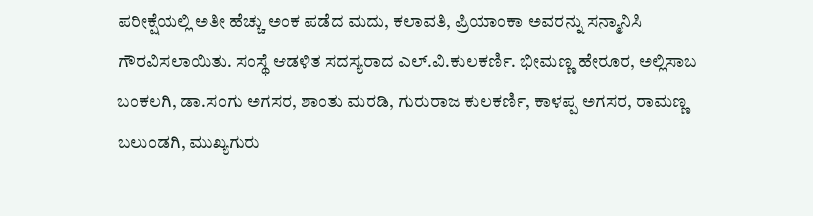ಪರೀಕ್ಷೆಯಲ್ಲಿ ಅತೀ ಹೆಚ್ಚು ಅಂಕ ಪಡೆದ ಮದು, ಕಲಾವತಿ, ಪ್ರಿಯಾಂಕಾ ಅವರನ್ನು ಸನ್ಮಾನಿಸಿ ಗೌರವಿಸಲಾಯಿತು. ಸಂಸ್ಥೆ ಆಡಳಿತ ಸದಸ್ಯರಾದ ಎಲ್.ವಿ.ಕುಲಕರ್ಣಿ. ಭೀಮಣ್ಣ ಹೇರೂರ, ಅಲ್ಲಿಸಾಬ ಬಂಕಲಗಿ, ಡಾ.ಸಂಗು ಅಗಸರ, ಶಾಂತು ಮರಡಿ, ಗುರುರಾಜ ಕುಲಕರ್ಣಿ, ಕಾಳಪ್ಪ ಅಗಸರ, ರಾಮಣ್ಣ ಬಲುಂಡಗಿ, ಮುಖ್ಯಗುರು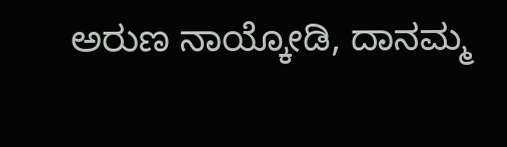ಅರುಣ ನಾಯ್ಕೋಡಿ, ದಾನಮ್ಮ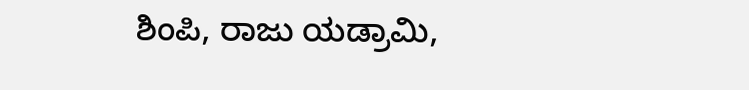ಶಿಂಪಿ, ರಾಜು ಯಡ್ರಾಮಿ,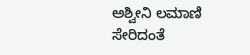ಅಶ್ವೀನಿ ಲಮಾಣಿ ಸೇರಿದಂತೆ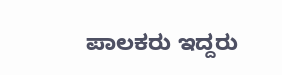ಪಾಲಕರು ಇದ್ದರು